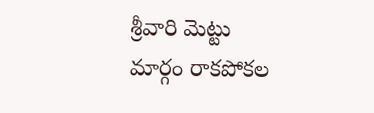శ్రీవారి మెట్టు మార్గం రాకపోకల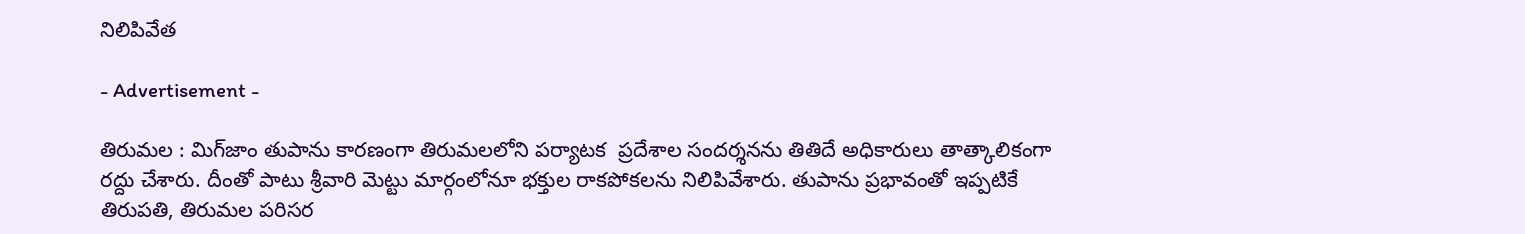నిలిపివేత

- Advertisement -

తిరుమల : మిగ్‌జాం తుపాను కారణంగా తిరుమలలోని పర్యాటక  ప్రదేశాల సందర్శనను తితిదే అధికారులు తాత్కాలికంగా రద్దు చేశారు. దీంతో పాటు శ్రీవారి మెట్టు మార్గంలోనూ భక్తుల రాకపోకలను నిలిపివేశారు. తుపాను ప్రభావంతో ఇప్పటికే తిరుపతి, తిరుమల పరిసర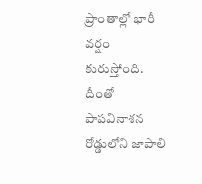ప్రాంతాల్లో భారీ వర్షం కురుస్తోంది.
దీంతో  పాపవినాశన రోడ్డులోని జాపాలి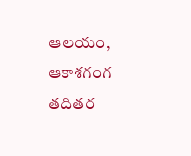ఆలయం, ఆకాశగంగ తదితర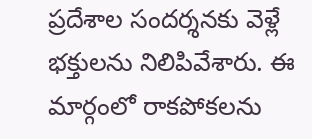ప్రదేశాల సందర్శనకు వెళ్లే భక్తులను నిలిపివేశారు. ఈ మార్గంలో రాకపోకలను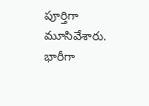పూర్తిగా మూసివేశారు. భారీగా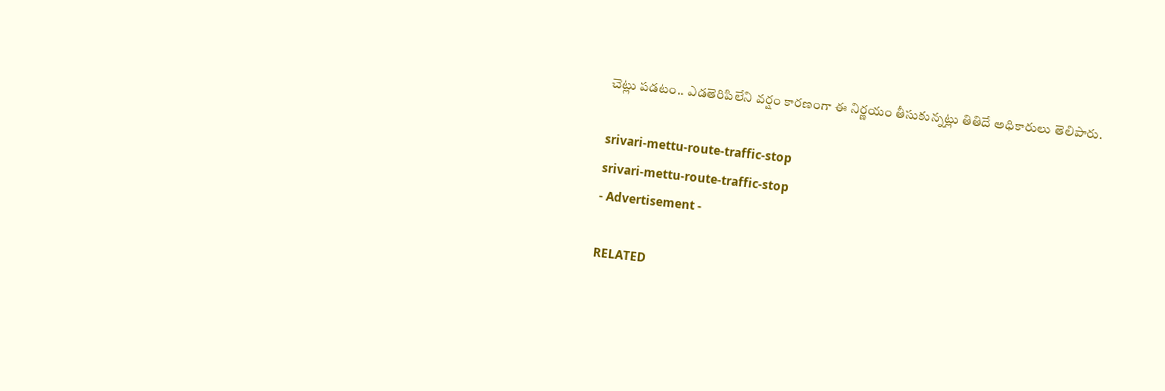చెట్లు పడటం.. ఎడతెరిపిలేని వర్షం కారణంగా ఈ నిర్ణయం తీసుకున్నట్లు తితిదే అధికారులు తెలిపారు.

srivari-mettu-route-traffic-stop
srivari-mettu-route-traffic-stop
- Advertisement -

RELATED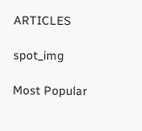ARTICLES

spot_img

Most Popular